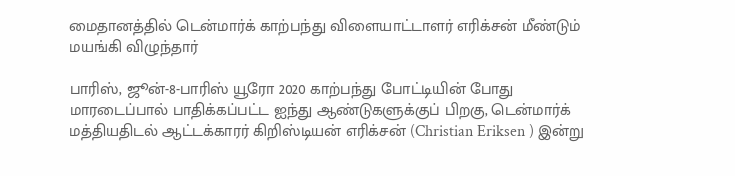மைதானத்தில் டென்மார்க் காற்பந்து விளையாட்டாளர் எரிக்சன் மீண்டும் மயங்கி விழுந்தார்

பாரிஸ், ஜூன்-8-பாரிஸ் யூரோ 2020 காற்பந்து போட்டியின் போது மாரடைப்பால் பாதிக்கப்பட்ட ஐந்து ஆண்டுகளுக்குப் பிறகு, டென்மார்க் மத்தியதிடல் ஆட்டக்காரர் கிறிஸ்டியன் எரிக்சன் (Christian Eriksen ) இன்று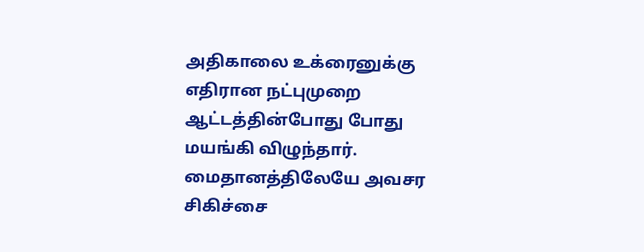அதிகாலை உக்ரைனுக்கு எதிரான நட்புமுறை ஆட்டத்தின்போது போது மயங்கி விழுந்தார்.
மைதானத்திலேயே அவசர சிகிச்சை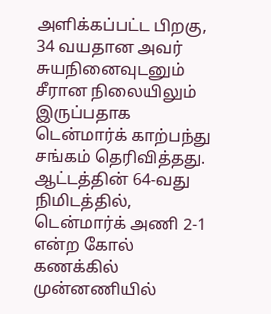அளிக்கப்பட்ட பிறகு, 34 வயதான அவர் சுயநினைவுடனும் சீரான நிலையிலும் இருப்பதாக டென்மார்க் காற்பந்து சங்கம் தெரிவித்தது.
ஆட்டத்தின் 64-வது நிமிடத்தில், டென்மார்க் அணி 2-1 என்ற கோல் கணக்கில் முன்னணியில்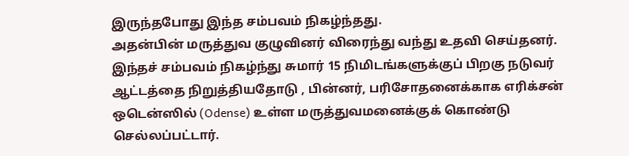இருந்தபோது இந்த சம்பவம் நிகழ்ந்தது.
அதன்பின் மருத்துவ குழுவினர் விரைந்து வந்து உதவி செய்தனர். இந்தச் சம்பவம் நிகழ்ந்து சுமார் 15 நிமிடங்களுக்குப் பிறகு நடுவர் ஆட்டத்தை நிறுத்தியதோடு , பின்னர், பரிசோதனைக்காக எரிக்சன் ஒடென்ஸில் (Odense) உள்ள மருத்துவமனைக்குக் கொண்டு செல்லப்பட்டார்.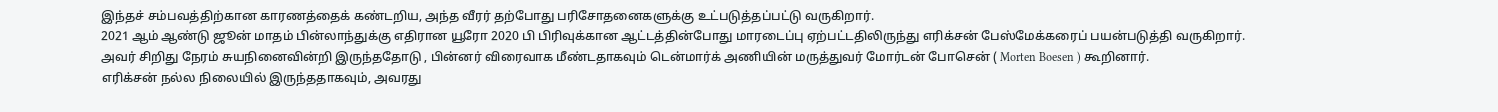இந்தச் சம்பவத்திற்கான காரணத்தைக் கண்டறிய, அந்த வீரர் தற்போது பரிசோதனைகளுக்கு உட்படுத்தப்பட்டு வருகிறார்.
2021 ஆம் ஆண்டு ஜூன் மாதம் பின்லாந்துக்கு எதிரான யூரோ 2020 பி பிரிவுக்கான ஆட்டத்தின்போது மாரடைப்பு ஏற்பட்டதிலிருந்து எரிக்சன் பேஸ்மேக்கரைப் பயன்படுத்தி வருகிறார்.
அவர் சிறிது நேரம் சுயநினைவின்றி இருந்ததோடு , பின்னர் விரைவாக மீண்டதாகவும் டென்மார்க் அணியின் மருத்துவர் மோர்டன் போசென் ( Morten Boesen ) கூறினார்.
எரிக்சன் நல்ல நிலையில் இருந்ததாகவும், அவரது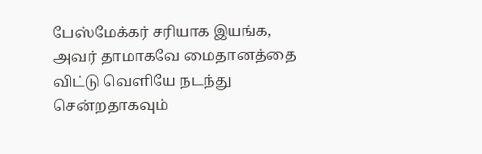பேஸ்மேக்கர் சரியாக இயங்க, அவர் தாமாகவே மைதானத்தை விட்டு வெளியே நடந்து சென்றதாகவும்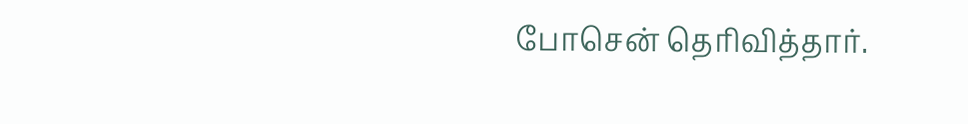போசென் தெரிவித்தார்.